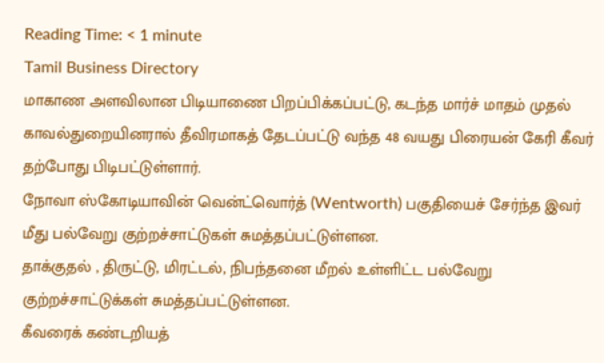Reading Time: < 1 minute
Tamil Business Directory
மாகாண அளவிலான பிடியாணை பிறப்பிக்கப்பட்டு, கடந்த மார்ச் மாதம் முதல் காவல்துறையினரால் தீவிரமாகத் தேடப்பட்டு வந்த 48 வயது பிரையன் கேரி கீவர் தற்போது பிடிபட்டுள்ளார்.
நோவா ஸ்கோடியாவின் வென்ட்வொர்த் (Wentworth) பகுதியைச் சேர்ந்த இவர் மீது பல்வேறு குற்றச்சாட்டுகள் சுமத்தப்பட்டுள்ளன.
தாக்குதல் , திருட்டு, மிரட்டல், நிபந்தனை மீறல் உள்ளிட்ட பல்வேறு குற்றச்சாட்டுக்கள் சுமத்தப்பட்டுள்ளன.
கீவரைக் கண்டறியத்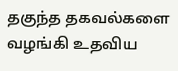தகுந்த தகவல்களை வழங்கி உதவிய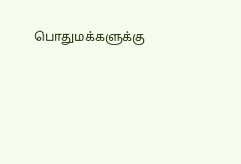பொதுமக்களுக்கு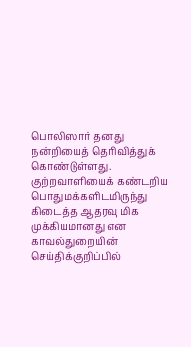பொலிஸார் தனது நன்றியைத் தெரிவித்துக் கொண்டுள்ளது.
குற்றவாளியைக் கண்டறிய பொதுமக்களிடமிருந்து கிடைத்த ஆதரவு மிக முக்கியமானது என காவல்துறையின் செய்திக்குறிப்பில்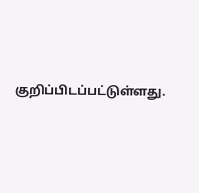குறிப்பிடப்பட்டுள்ளது.